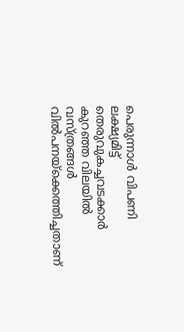പെരുന്നാള്‍ വിപണി ലക്ഷ്യമിട്ട് തെരുവുകച്ചവടക്കാര്‍ കുറഞ്ഞ വിലയില്‍ വസ്ത്രങ്ങള്‍ വില്‍പനയ്ക്കെത്തിച്ചതാണ്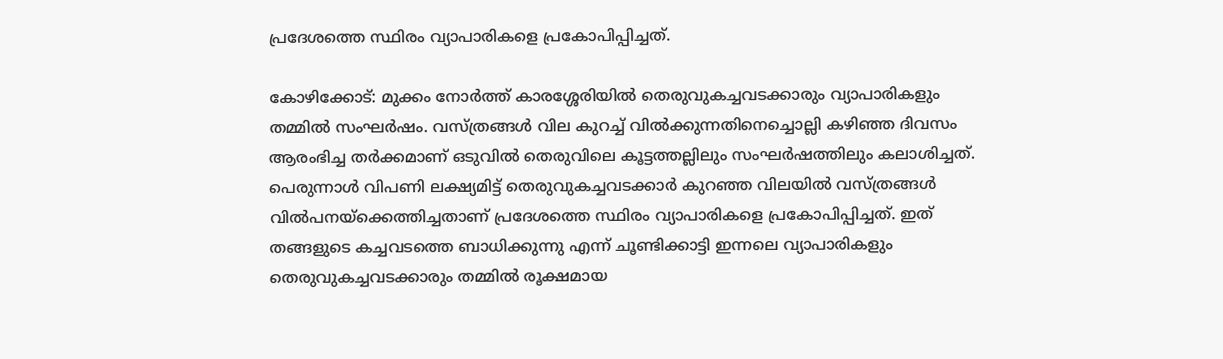പ്രദേശത്തെ സ്ഥിരം വ്യാപാരികളെ പ്രകോപിപ്പിച്ചത്.

കോഴിക്കോട്: മുക്കം നോര്‍ത്ത് കാരശ്ശേരിയില്‍ തെരുവുകച്ചവടക്കാരും വ്യാപാരികളും തമ്മില്‍ സംഘര്‍ഷം. വസ്ത്രങ്ങള്‍ വില കുറച്ച് വില്‍ക്കുന്നതിനെച്ചൊല്ലി കഴിഞ്ഞ ദിവസം ആരംഭിച്ച തര്‍ക്കമാണ് ഒടുവില്‍ തെരുവിലെ കൂട്ടത്തല്ലിലും സംഘര്‍ഷത്തിലും കലാശിച്ചത്. പെരുന്നാള്‍ വിപണി ലക്ഷ്യമിട്ട് തെരുവുകച്ചവടക്കാര്‍ കുറഞ്ഞ വിലയില്‍ വസ്ത്രങ്ങള്‍ വില്‍പനയ്ക്കെത്തിച്ചതാണ് പ്രദേശത്തെ സ്ഥിരം വ്യാപാരികളെ പ്രകോപിപ്പിച്ചത്. ഇത് തങ്ങളുടെ കച്ചവടത്തെ ബാധിക്കുന്നു എന്ന് ചൂണ്ടിക്കാട്ടി ഇന്നലെ വ്യാപാരികളും തെരുവുകച്ചവടക്കാരും തമ്മില്‍ രൂക്ഷമായ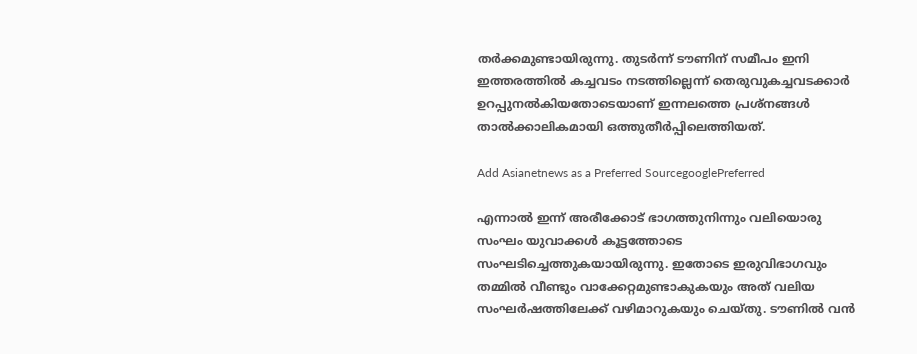തര്‍ക്കമുണ്ടായിരുന്നു. തുടര്‍ന്ന് ടൗണിന് സമീപം ഇനി ഇത്തരത്തില്‍ കച്ചവടം നടത്തില്ലെന്ന് തെരുവുകച്ചവടക്കാര്‍ ഉറപ്പുനല്‍കിയതോടെയാണ് ഇന്നലത്തെ പ്രശ്‌നങ്ങള്‍ താല്‍ക്കാലികമായി ഒത്തുതീര്‍പ്പിലെത്തിയത്.

Add Asianetnews as a Preferred SourcegooglePreferred

എന്നാല്‍ ഇന്ന് അരീക്കോട് ഭാഗത്തുനിന്നും വലിയൊരു സംഘം യുവാക്കള്‍ കൂട്ടത്തോടെ സംഘടിച്ചെത്തുകയായിരുന്നു. ഇതോടെ ഇരുവിഭാഗവും തമ്മില്‍ വീണ്ടും വാക്കേറ്റമുണ്ടാകുകയും അത് വലിയ സംഘര്‍ഷത്തിലേക്ക് വഴിമാറുകയും ചെയ്തു. ടൗണില്‍ വന്‍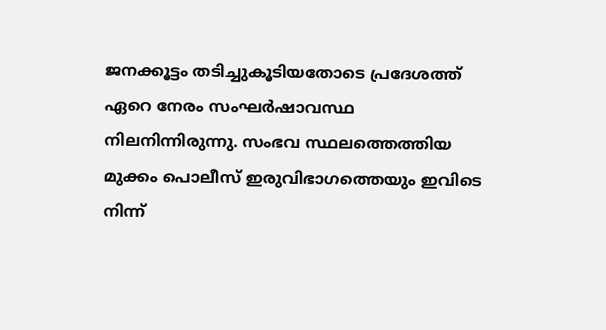ജനക്കൂട്ടം തടിച്ചുകൂടിയതോടെ പ്രദേശത്ത് ഏറെ നേരം സംഘര്‍ഷാവസ്ഥ നിലനിന്നിരുന്നു. സംഭവ സ്ഥലത്തെത്തിയ മുക്കം പൊലീസ് ഇരുവിഭാഗത്തെയും ഇവിടെ നിന്ന്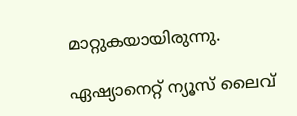മാറ്റുകയായിരുന്നു.

ഏഷ്യാനെറ്റ് ന്യൂസ് ലൈവ്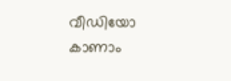വീഡിയോ കാണാം